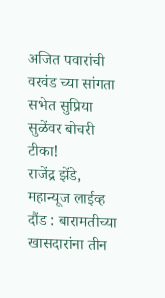अजित पवारांची वरवंड च्या सांगता सभेत सुप्रिया सुळेंवर बोचरी टीका!
राजेंद्र झेंडे, महान्यूज लाईव्ह
दौंड : बारामतीच्या खासदारांना तीन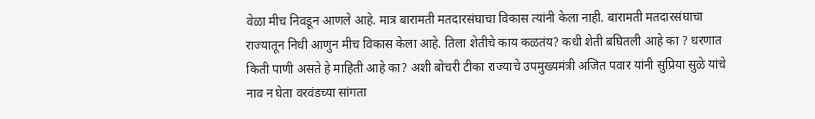वेळा मीच निवडून आणले आहे. मात्र बारामती मतदारसंघाचा विकास त्यांनी केला नाही. बारामती मतदारसंघाचा राज्यातून निधी आणुन मीच विकास केला आहे. तिला शेतीचे काय कळतंय? कधी शेती बघितली आहे का ? धरणात किती पाणी असते हे माहिती आहे का? अशी बोचरी टीका राज्याचे उपमुख्यमंत्री अजित पवार यांनी सुप्रिया सुळे यांचे नाव न घेता वरवंडच्या सांगता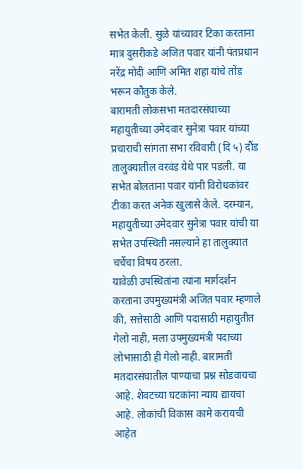सभेत केली. सुळे यांच्यावर टिका करताना मात्र दुसरीकडे अजित पवार यांनी पंतप्रधान नरेंद्र मोदी आणि अमित शहा यांचे तोंड भरून कौतुक केले.
बारामती लोकसभा मतदारसंघाच्या महायुतीच्या उमेदवार सुनेत्रा पवार यांच्या प्रचाराची सांगता सभा रविवारी (दि ५) दौंड तालुक्यातील वरवंड येथे पार पडली. या सभेत बोलताना पवार यांनी विरोधकांवर टीका करत अनेक खुलासे केले. दरम्यान, महायुतीच्या उमेदवार सुनेत्रा पवार यांची या सभेत उपस्थिती नसल्याने हा तालुक्यात चर्चेचा विषय ठरला.
यावेळी उपस्थितांना त्यांना मार्गदर्शन करताना उपमुख्यमंत्री अजित पवार म्हणाले की, सत्तेसाठी आणि पदासाठी महायुतीत गेलो नाही, मला उपमुख्यमंत्री पदाच्या लोभासाठी ही गेलो नाही. बारामती मतदारसंघातील पाण्याचा प्रश्न सोडवायचा आहे. शेवटच्या घटकांना न्याय द्यायचा आहे. लोकांची विकास कामे करायची आहेत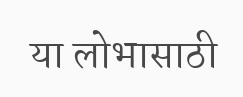या लोभासाठी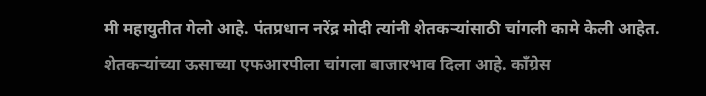मी महायुतीत गेलो आहे. पंतप्रधान नरेंद्र मोदी त्यांनी शेतकऱ्यांसाठी चांगली कामे केली आहेत.
शेतकऱ्यांच्या ऊसाच्या एफआरपीला चांगला बाजारभाव दिला आहे. काँग्रेस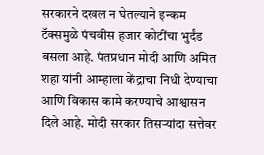सरकारने दखल न घेतल्याने इन्कम टॅक्समुळे पंचवीस हजार कोटींचा भुर्दंड बसला आहे. पंतप्रधान मोदी आणि अमित शहा यांनी आम्हाला केंद्राचा निधी देण्याचा आणि विकास कामे करण्याचे आश्वासन दिले आहे. मोदी सरकार तिसऱ्यांदा सत्तेवर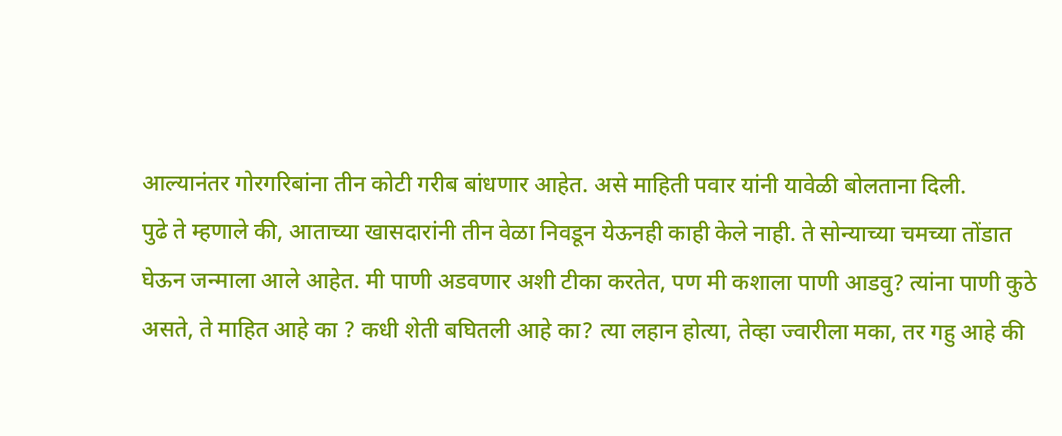आल्यानंतर गोरगरिबांना तीन कोटी गरीब बांधणार आहेत. असे माहिती पवार यांनी यावेळी बोलताना दिली.
पुढे ते म्हणाले की, आताच्या खासदारांनी तीन वेळा निवडून येऊनही काही केले नाही. ते सोन्याच्या चमच्या तोंडात घेऊन जन्माला आले आहेत. मी पाणी अडवणार अशी टीका करतेत, पण मी कशाला पाणी आडवु? त्यांना पाणी कुठे असते, ते माहित आहे का ? कधी शेती बघितली आहे का? त्या लहान होत्या, तेव्हा ज्वारीला मका, तर गहु आहे की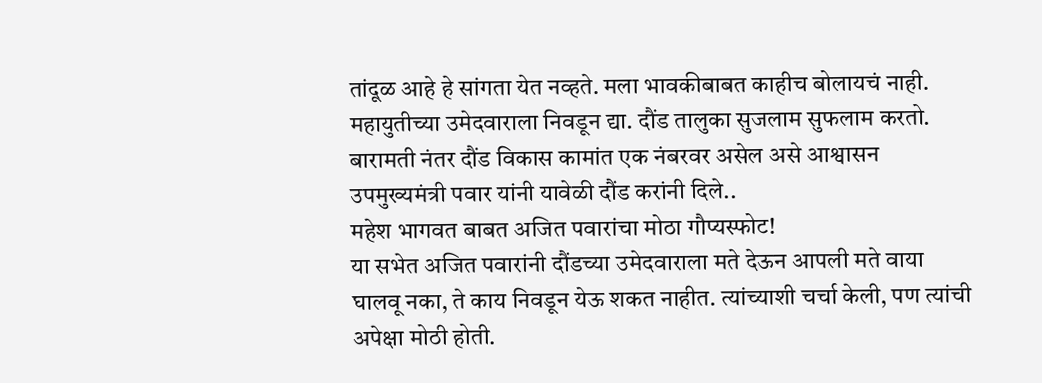तांदूळ आहे हे सांगता येत नव्हते. मला भावकीबाबत काहीच बोलायचं नाही. महायुतीच्या उमेदवाराला निवडून द्या. दौंड तालुका सुजलाम सुफलाम करतो. बारामती नंतर दौंड विकास कामांत एक नंबरवर असेल असे आश्वासन उपमुख्यमंत्री पवार यांनी यावेळी दौंड करांनी दिले..
महेश भागवत बाबत अजित पवारांचा मोठा गौप्यस्फोट!
या सभेत अजित पवारांनी दौंडच्या उमेदवाराला मते देऊन आपली मते वाया घालवू नका, ते काय निवडून येऊ शकत नाहीत. त्यांच्याशी चर्चा केली, पण त्यांची अपेक्षा मोठी होती.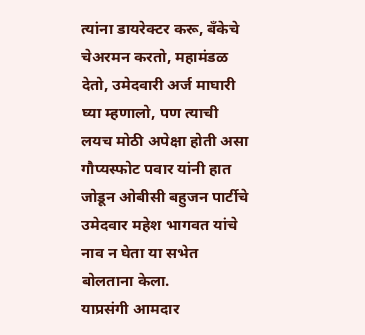त्यांना डायरेक्टर करू, बँकेचे चेअरमन करतो, महामंडळ देतो, उमेदवारी अर्ज माघारी घ्या म्हणालो, पण त्याची लयच मोठी अपेक्षा होती असा गौप्यस्फोट पवार यांनी हात जोडून ओबीसी बहुजन पार्टीचे उमेदवार महेश भागवत यांचे नाव न घेता या सभेत बोलताना केला.
याप्रसंगी आमदार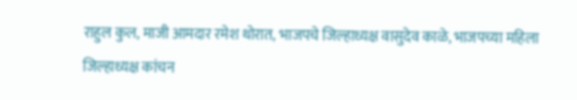राहुल कुल, माजी आमदार रमेश थोरात, भाजपचे जिल्हाध्यक्ष वासुदेव काळे, भाजपच्या महिला जिल्हाध्यक्ष कांचन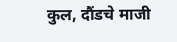कुल, दौंडचे माजी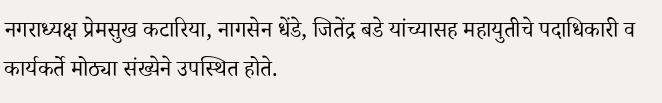नगराध्यक्ष प्रेमसुख कटारिया, नागसेन धेंडे, जितेंद्र बडे यांच्यासह महायुतीचे पदाधिकारी व कार्यकर्ते मोठ्या संख्येने उपस्थित होते.